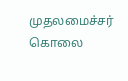முதலமைச்சர் கொலை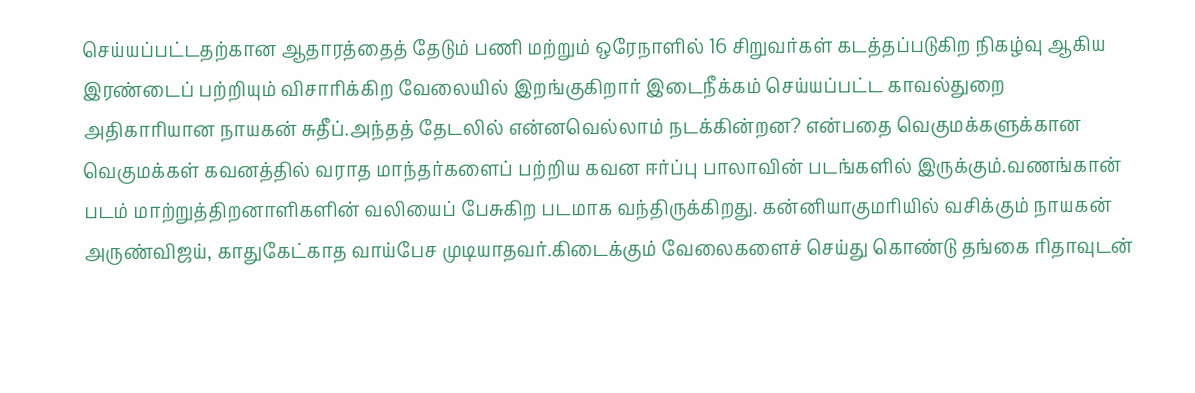செய்யப்பட்டதற்கான ஆதாரத்தைத் தேடும் பணி மற்றும் ஒரேநாளில் 16 சிறுவர்கள் கடத்தப்படுகிற நிகழ்வு ஆகிய இரண்டைப் பற்றியும் விசாரிக்கிற வேலையில் இறங்குகிறார் இடைநீக்கம் செய்யப்பட்ட காவல்துறை அதிகாரியான நாயகன் சுதீப்.அந்தத் தேடலில் என்னவெல்லாம் நடக்கின்றன? என்பதை வெகுமக்களுக்கான
வெகுமக்கள் கவனத்தில் வராத மாந்தர்களைப் பற்றிய கவன ஈர்ப்பு பாலாவின் படங்களில் இருக்கும்.வணங்கான் படம் மாற்றுத்திறனாளிகளின் வலியைப் பேசுகிற படமாக வந்திருக்கிறது. கன்னியாகுமரியில் வசிக்கும் நாயகன் அருண்விஜய், காதுகேட்காத வாய்பேச முடியாதவர்.கிடைக்கும் வேலைகளைச் செய்து கொண்டு தங்கை ரிதாவுடன்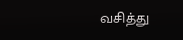வசித்து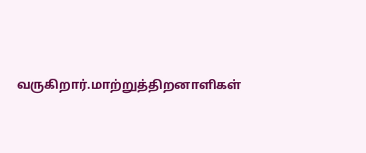வருகிறார்.மாற்றுத்திறனாளிகள்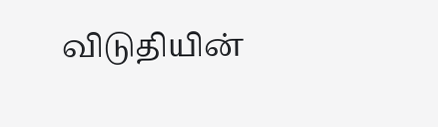விடுதியின்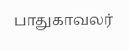பாதுகாவலர்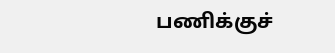பணிக்குச்